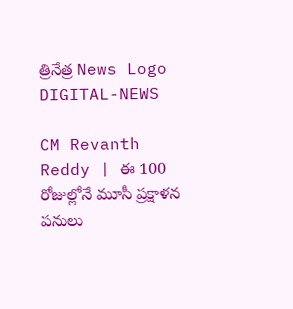త్రినేత్ర News Logo
DIGITAL-NEWS

CM Revanth Reddy | ఈ 100 రోజుల్లోనే మూసీ ప్ర‌క్షాళ‌న ప‌నులు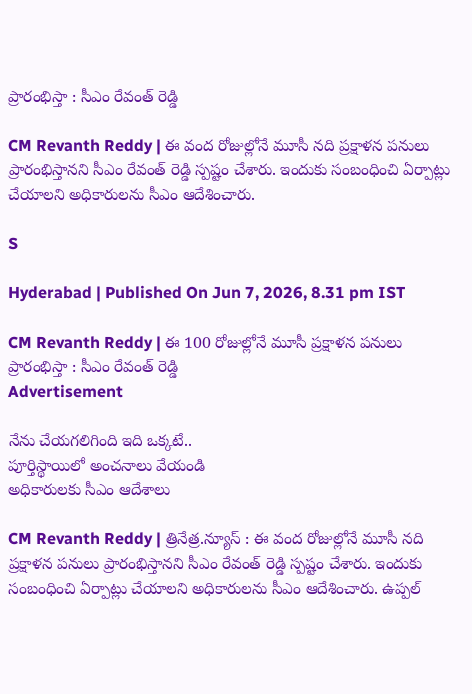ప్రారంభిస్తా : సీఎం రేవంత్ రెడ్డి

CM Revanth Reddy | ఈ వంద రోజుల్లోనే మూసీ న‌ది ప్ర‌క్షాళ‌న ప‌నులు ప్రారంభిస్తాన‌ని సీఎం రేవంత్ రెడ్డి స్ప‌ష్టం చేశారు. ఇందుకు సంబంధించి ఏర్పాట్లు చేయాల‌ని అధికారుల‌ను సీఎం ఆదేశించారు.

S

Hyderabad | Published On Jun 7, 2026, 8.31 pm IST

CM Revanth Reddy | ఈ 100 రోజుల్లోనే మూసీ ప్ర‌క్షాళ‌న ప‌నులు ప్రారంభిస్తా : సీఎం రేవంత్ రెడ్డి
Advertisement

నేను చేయ‌గ‌లిగింది ఇది ఒక్క‌టే..
పూర్తిస్థాయిలో అంచ‌నాలు వేయండి
అధికారుల‌కు సీఎం ఆదేశాలు

CM Revanth Reddy | త్రినేత్ర‌.న్యూస్ : ఈ వంద రోజుల్లోనే మూసీ న‌ది ప్ర‌క్షాళ‌న ప‌నులు ప్రారంభిస్తాన‌ని సీఎం రేవంత్ రెడ్డి స్ప‌ష్టం చేశారు. ఇందుకు సంబంధించి ఏర్పాట్లు చేయాల‌ని అధికారుల‌ను సీఎం ఆదేశించారు. ఉప్ప‌ల్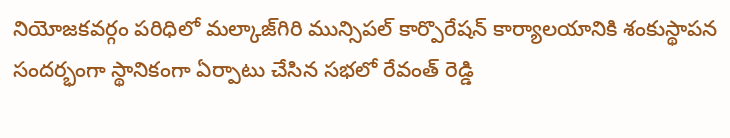నియోజ‌క‌వ‌ర్గం ప‌రిధిలో మ‌ల్కాజ్‌గిరి మున్సిప‌ల్ కార్పొరేష‌న్ కార్యాల‌యానికి శంకుస్థాప‌న సంద‌ర్భంగా స్థానికంగా ఏర్పాటు చేసిన స‌భ‌లో రేవంత్ రెడ్డి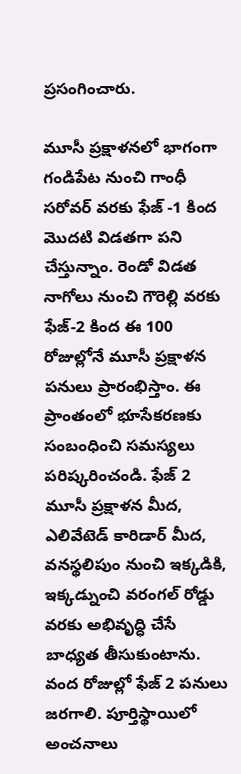ప్ర‌సంగించారు.

మూసీ ప్ర‌క్షాళ‌న‌లో భాగంగా గండిపేట నుంచి గాంధీ స‌రోవ‌ర్ వ‌ర‌కు ఫేజ్ -1 కింద‌ మొద‌టి విడ‌త‌గా ప‌ని చేస్తున్నాం. రెండో విడ‌త నాగోలు నుంచి గౌరెల్లి వ‌ర‌కు ఫేజ్-2 కింద ఈ 100 రోజుల్లోనే మూసీ ప్రక్షాళ‌న ప‌నులు ప్రారంభిస్తాం. ఈ ప్రాంతంలో భూసేక‌ర‌ణ‌కు సంబంధించి స‌మ‌స్య‌లు ప‌రిష్క‌రించండి. ఫేజ్ 2 మూసీ ప్ర‌క్షాళ‌న మీద, ఎలివేటెడ్ కారిడార్ మీద, వ‌న‌స్థ‌లిపుం నుంచి ఇక్క‌డికి, ఇక్క‌డ్నుంచి వ‌రంగ‌ల్ రోడ్డు వ‌ర‌కు అభివృద్ధి చేసే బాధ్య‌త తీసుకుంటాను. వంద రోజుల్లో ఫేజ్ 2 ప‌నులు జ‌ర‌గాలి. పూర్తిస్థాయిలో అంచ‌నాలు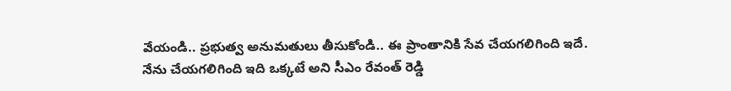వేయండి.. ప్ర‌భుత్వ అనుమ‌తులు తీసుకోండి.. ఈ ప్రాంతానికి సేవ చేయ‌గ‌లిగింది ఇదే. నేను చేయ‌గ‌లిగింది ఇది ఒక్క‌టే అని సీఎం రేవంత్ రెడ్డి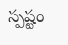స్ప‌ష్టం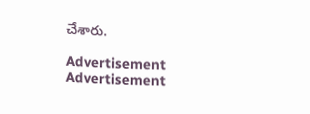చేశారు.

Advertisement
Advertisement